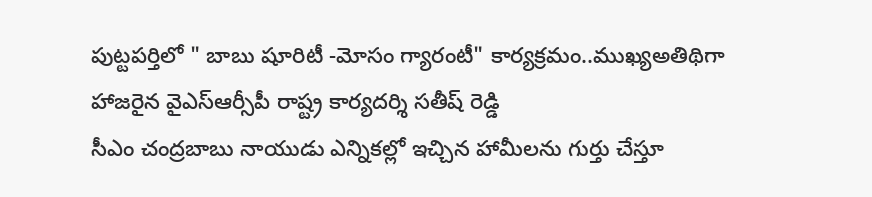పుట్టపర్తిలో " బాబు షూరిటీ -మోసం గ్యారంటీ" కార్యక్రమం..ముఖ్యఅతిథిగా హాజరైన వైఎస్ఆర్సీపీ రాష్ట్ర కార్యదర్శి సతీష్ రెడ్డి
సీఎం చంద్రబాబు నాయుడు ఎన్నికల్లో ఇచ్చిన హామీలను గుర్తు చేస్తూ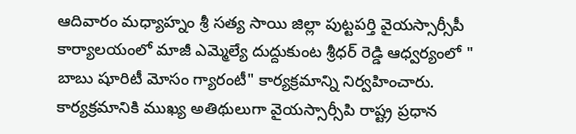ఆదివారం మధ్యాహ్నం శ్రీ సత్య సాయి జిల్లా పుట్టపర్తి వైయస్సార్సీపీ కార్యాలయంలో మాజీ ఎమ్మెల్యే దుద్దుకుంట శ్రీధర్ రెడ్డి ఆధ్వర్యంలో " బాబు షూరిటీ మోసం గ్యారంటీ" కార్యక్రమాన్ని నిర్వహించారు. కార్యక్రమానికి ముఖ్య అతిథులుగా వైయస్సార్సీపి రాష్ట్ర ప్రధాన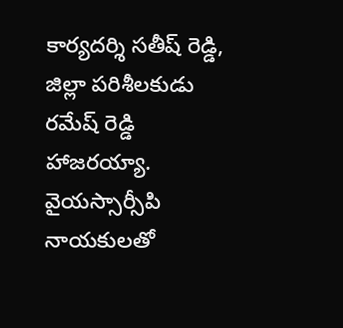కార్యదర్శి సతీష్ రెడ్డి, జిల్లా పరిశీలకుడు రమేష్ రెడ్డి హాజరయ్యా. వైయస్సార్సీపి నాయకులతో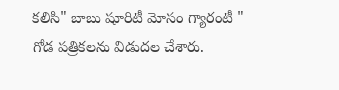కలిసి" బాబు షూరిటీ మోసం గ్యారంటీ " గోడ పత్రికలను విడుదల చేశారు.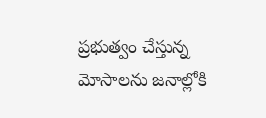ప్రభుత్వం చేస్తున్న మోసాలను జనాల్లోకి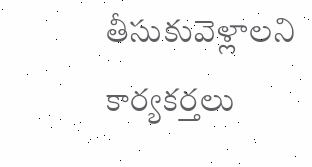తీసుకువెళ్లాలని కార్యకర్తలు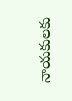నాయకులకు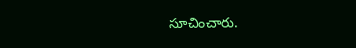సూచించారు.